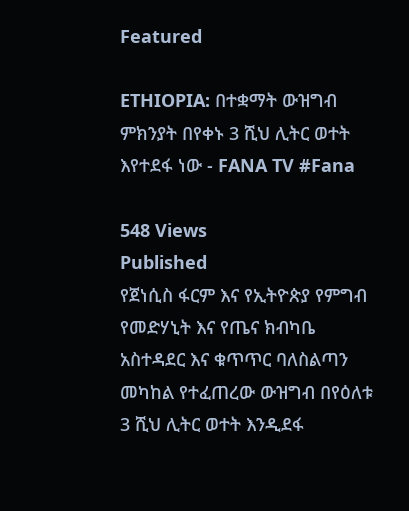Featured

ETHIOPIA: በተቋማት ውዝግብ ምክንያት በየቀኑ 3 ሺህ ሊትር ወተት እየተደፋ ነው - FANA TV #Fana

548 Views
Published
የጀነሲስ ፋርም እና የኢትዮጵያ የምግብ የመድሃኒት እና የጤና ክብካቤ አስተዳደር እና ቁጥጥር ባለስልጣን መካከል የተፈጠረው ውዝግብ በየዕለቱ 3 ሺህ ሊትር ወተት እንዲደፋ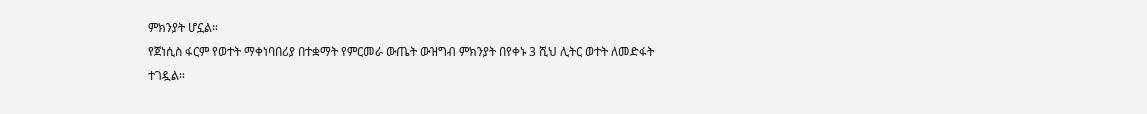ምክንያት ሆኗል።
የጀነሲስ ፋርም የወተት ማቀነባበሪያ በተቋማት የምርመራ ውጤት ውዝግብ ምክንያት በየቀኑ 3 ሺህ ሊትር ወተት ለመድፋት ተገዷል።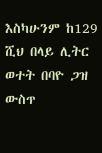እስካሁንም ከ129 ሺህ በላይ ሊትር ወተት በባዮ ጋዝ ውስጥ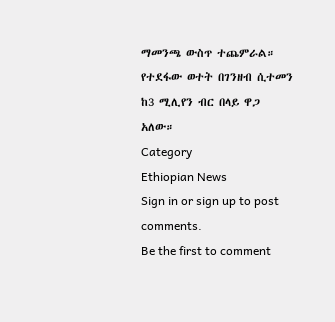ማመንጫ ውስጥ ተጨምራል።
የተደፋው ወተት በገንዘብ ሲተመን ከ3 ሚሊየን ብር በላይ ዋጋ አለው።
Category
Ethiopian News
Sign in or sign up to post comments.
Be the first to comment